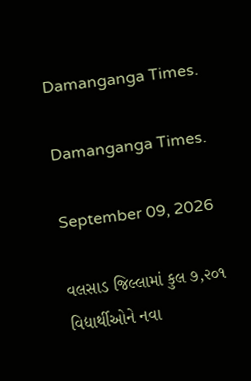Damanganga Times.

Damanganga Times.

September 09, 2026

વલસાડ જિલ્લામાં કુલ ૭,૨૦૧ વિદ્યાર્થીઓને નવા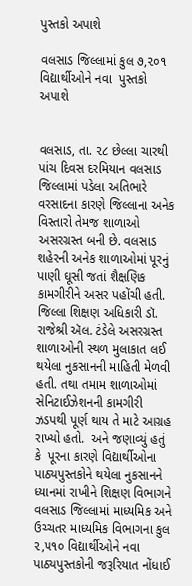પુસ્તકો અપાશે

વલસાડ જિલ્લામાં કુલ ૭,૨૦૧ વિદ્યાર્થીઓને નવા  પુસ્તકો અપાશે


વલસાડ, તા. ૨૮ છેલ્લા ચારથી પાંચ દિવસ દરમિયાન વલસાડ જિલ્લામાં પડેલા અતિભારે વરસાદના કારણે જિલ્લાના અનેક વિસ્તારો તેમજ શાળાઓ અસરગ્રસ્ત બની છે. વલસાડ શહેરની અનેક શાળાઓમાં પૂરનું પાણી ઘૂસી જતાં શૈક્ષણિક કામગીરીને અસર પહોંચી હતી. જિલ્લા શિક્ષણ અધિકારી ડૉ. રાજેશ્રી ઍલ. ટંડેલે અસરગ્રસ્ત શાળાઓની સ્થળ મુલાકાત લઈ  થયેલા નુકસાનની માહિતી મેળવી હતી. તથા તમામ શાળાઓમાં સેનિટાઈઝેશનની કામગીરી ઝડપથી પૂર્ણ થાય તે માટે આગ્રહ રાખ્યો હતો.  અને જણાવ્યું હતું કે  પૂરના કારણે વિદ્યાર્થીઓના પાઠ્યપુસ્તકોને થયેલા નુકસાનને ધ્યાનમાં રાખીને શિક્ષણ વિભાગને વલસાડ જિલ્લામાં માધ્યમિક અને ઉચ્ચતર માધ્યમિક વિભાગના કુલ ૨,૫૧૦ વિદ્યાર્થીઓને નવા પાઠ્યપુસ્તકોની જરૂરિયાત નોંધાઈ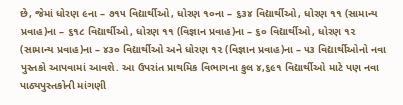છે, જેમાં ધોરણ ૯ના – ૭૧૫ વિદ્યાર્થીઓ, ધોરણ ૧૦ના – ૬૩૪ વિદ્યાર્થીઓ, ધોરણ ૧૧ (સામાન્ય પ્રવાહ)ના – ૬૧૮ વિદ્યાર્થીઓ, ધોરણ ૧૧ (વિજ્ઞાન પ્રવાહ)ના – ૬૦ વિદ્યાર્થીઓ, ધોરણ ૧૨ (સામાન્ય પ્રવાહ)ના – ૪૩૦ વિદ્યાર્થીઓ અને ધોરણ ૧૨ (વિજ્ઞાન પ્રવાહ)ના – ૫૩ વિદ્યાર્થીઓનો નવા પુસ્તકો આપવામાં આવશે. આ ઉપરાંત પ્રાથમિક વિભાગના કુલ ૪,૬૯૧ વિદ્યાર્થીઓ માટે પણ નવા પાઠ્યપુસ્તકોની માંગણી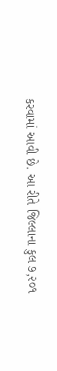કરવામાં આવી છે. આ રીતે જિલ્લાના કુલ ૭,૨૦૧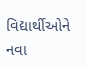વિદ્યાર્થીઓને નવા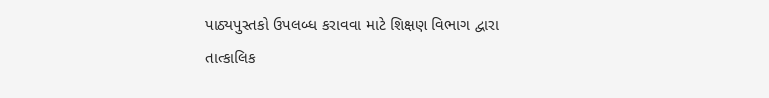પાઠ્યપુસ્તકો ઉપલબ્ધ કરાવવા માટે શિક્ષણ વિભાગ દ્વારા તાત્કાલિક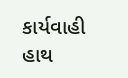કાર્યવાહી હાથ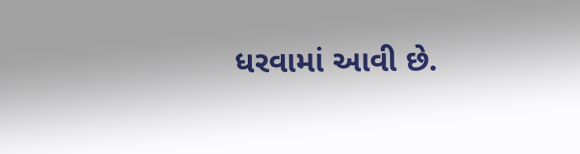ધરવામાં આવી છે.